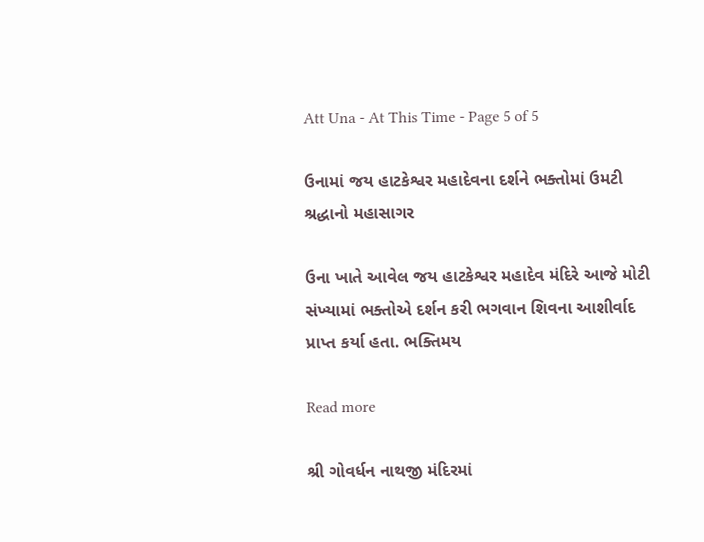Att Una - At This Time - Page 5 of 5

ઉનામાં જય હાટકેશ્વર મહાદેવના દર્શને ભક્તોમાં ઉમટી શ્રદ્ધાનો મહાસાગર

ઉના ખાતે આવેલ જય હાટકેશ્વર મહાદેવ મંદિરે આજે મોટી સંખ્યામાં ભક્તોએ દર્શન કરી ભગવાન શિવના આશીર્વાદ પ્રાપ્ત કર્યા હતા. ભક્તિમય

Read more

શ્રી ગોવર્ધન નાથજી મંદિરમાં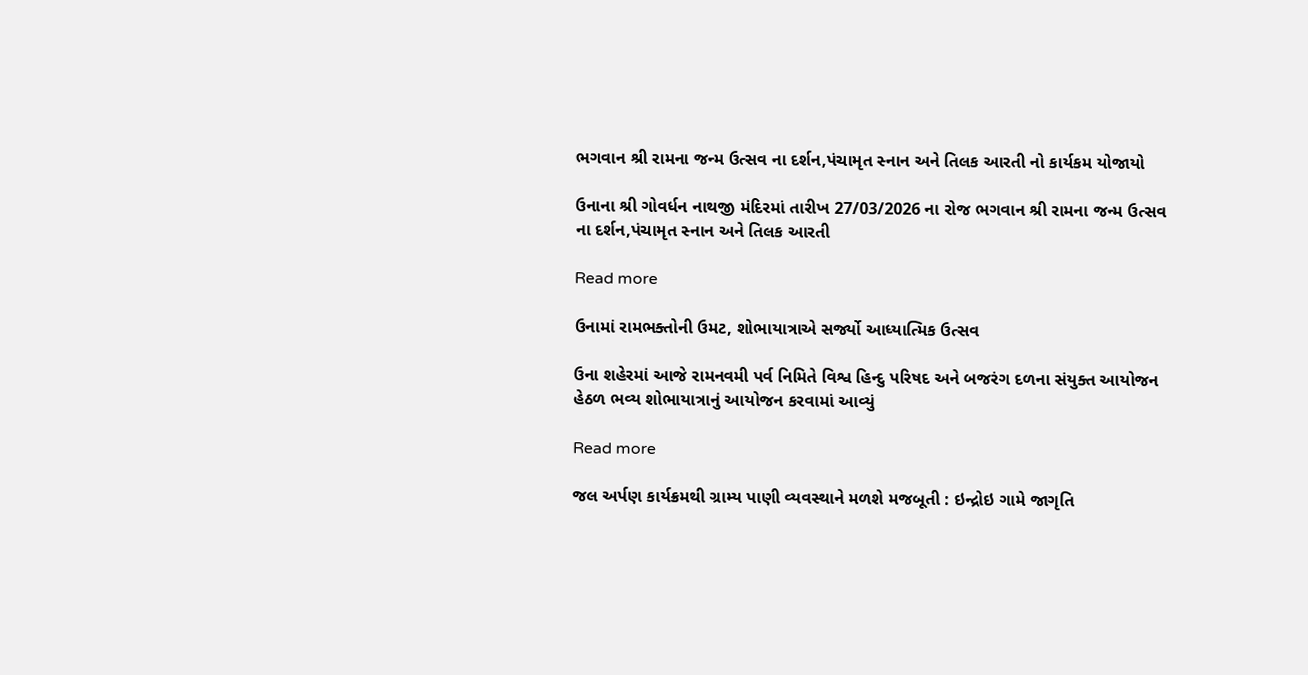ભગવાન શ્રી રામના જન્મ ઉત્સવ ના દર્શન,પંચામૃત સ્નાન અને તિલક આરતી નો કાર્યકમ યોજાયો

ઉનાના શ્રી ગોવર્ધન નાથજી મંદિરમાં તારીખ 27/03/2026 ના રોજ ભગવાન શ્રી રામના જન્મ ઉત્સવ ના દર્શન,પંચામૃત સ્નાન અને તિલક આરતી

Read more

ઉનામાં રામભક્તોની ઉમટ, શોભાયાત્રાએ સર્જ્યો આધ્યાત્મિક ઉત્સવ

ઉના શહેરમાં આજે રામનવમી પર્વ નિમિતે વિશ્વ હિન્દુ પરિષદ અને બજરંગ દળના સંયુક્ત આયોજન હેઠળ ભવ્ય શોભાયાત્રાનું આયોજન કરવામાં આવ્યું

Read more

જલ અર્પણ કાર્યક્રમથી ગ્રામ્ય પાણી વ્યવસ્થાને મળશે મજબૂતી : ઇન્દ્રોઇ ગામે જાગૃતિ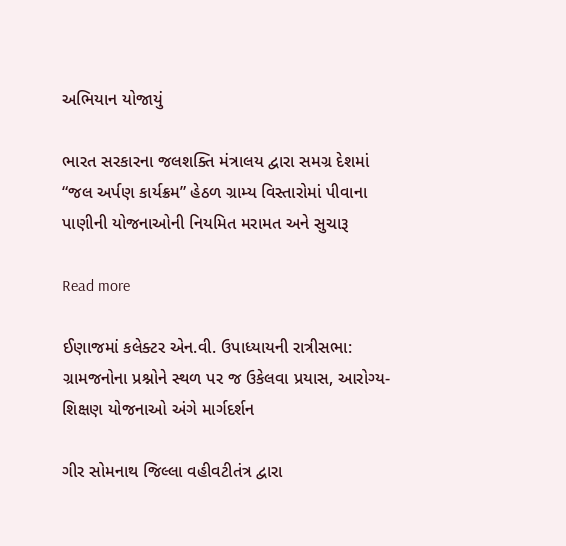અભિયાન યોજાયું

ભારત સરકારના જલશક્તિ મંત્રાલય દ્વારા સમગ્ર દેશમાં “જલ અર્પણ કાર્યક્રમ” હેઠળ ગ્રામ્ય વિસ્તારોમાં પીવાના પાણીની યોજનાઓની નિયમિત મરામત અને સુચારૂ

Read more

ઈણાજમાં કલેક્ટર એન.વી. ઉપાધ્યાયની રાત્રીસભા: ગ્રામજનોના પ્રશ્નોને સ્થળ પર જ ઉકેલવા પ્રયાસ, આરોગ્ય-શિક્ષણ યોજનાઓ અંગે માર્ગદર્શન

ગીર સોમનાથ જિલ્લા વહીવટીતંત્ર દ્વારા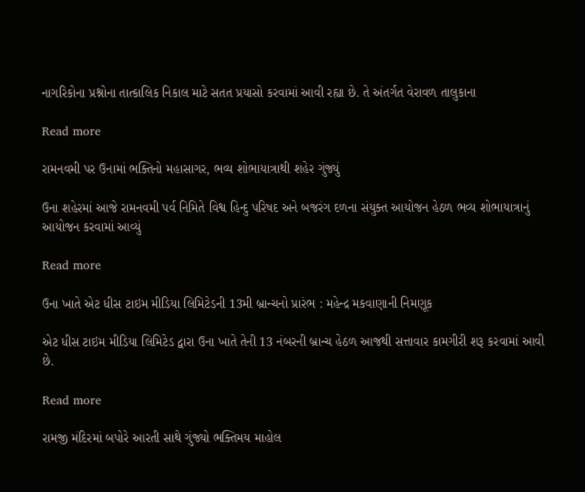નાગરિકોના પ્રશ્નોના તાત્કાલિક નિકાલ માટે સતત પ્રયાસો કરવામાં આવી રહ્યા છે. તે અંતર્ગત વેરાવળ તાલુકાના

Read more

રામનવમી પર ઉનામાં ભક્તિનો મહાસાગર, ભવ્ય શોભાયાત્રાથી શહેર ગુંજ્યું

ઉના શહેરમાં આજે રામનવમી પર્વ નિમિતે વિશ્વ હિન્દુ પરિષદ અને બજરંગ દળના સંયુક્ત આયોજન હેઠળ ભવ્ય શોભાયાત્રાનું આયોજન કરવામાં આવ્યું

Read more

ઉના ખાતે એટ ધીસ ટાઇમ મીડિયા લિમિટેડની 13મી બ્રાન્ચનો પ્રારંભ : મહેન્દ્ર મકવાણાની નિમણૂક

એટ ધીસ ટાઇમ મીડિયા લિમિટેડ દ્વારા ઉના ખાતે તેની 13 નંબરની બ્રાન્ચ હેઠળ આજથી સત્તાવાર કામગીરી શરૂ કરવામાં આવી છે.

Read more

રામજી મંદિરમાં બપોરે આરતી સાથે ગુંજ્યો ભક્તિમય માહોલ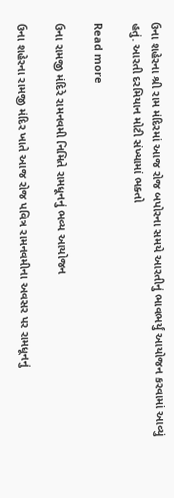ઉના શહેરના શ્રી રામ મંદિરમાં આજ રોજ બપોરના સમયે આરતીનું ભાવભર્યું આયોજન કરવામાં આવ્યું હતું. આરતી દરમિયાન મોટી સંખ્યામાં ભક્તો

Read more

ઉના રામજી મંદિરે રામનવમી નિમિતે રામધૂનનું ભવ્ય આયોજન

ઉના શહેરના રામજી મંદિર ખાતે આજ રોજ પવિત્ર રામનવમીના અવસર પર રામધૂનનું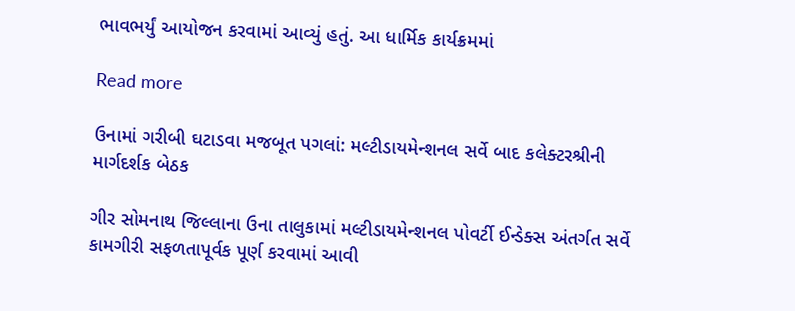ભાવભર્યું આયોજન કરવામાં આવ્યું હતું. આ ધાર્મિક કાર્યક્રમમાં

Read more

ઉનામાં ગરીબી ઘટાડવા મજબૂત પગલાં: મલ્ટીડાયમેન્શનલ સર્વે બાદ કલેક્ટરશ્રીની માર્ગદર્શક બેઠક

ગીર સોમનાથ જિલ્લાના ઉના તાલુકામાં મલ્ટીડાયમેન્શનલ પોવર્ટી ઈન્ડેક્સ અંતર્ગત સર્વે કામગીરી સફળતાપૂર્વક પૂર્ણ કરવામાં આવી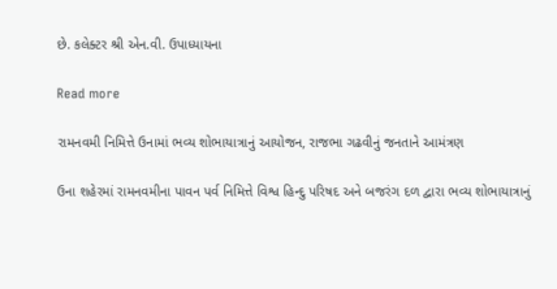છે. કલેક્ટર શ્રી એન.વી. ઉપાધ્યાયના

Read more

રામનવમી નિમિત્તે ઉનામાં ભવ્ય શોભાયાત્રાનું આયોજન, રાજભા ગઢવીનું જનતાને આમંત્રણ

ઉના શહેરમાં રામનવમીના પાવન પર્વ નિમિત્તે વિશ્વ હિન્દુ પરિષદ અને બજરંગ દળ દ્વારા ભવ્ય શોભાયાત્રાનું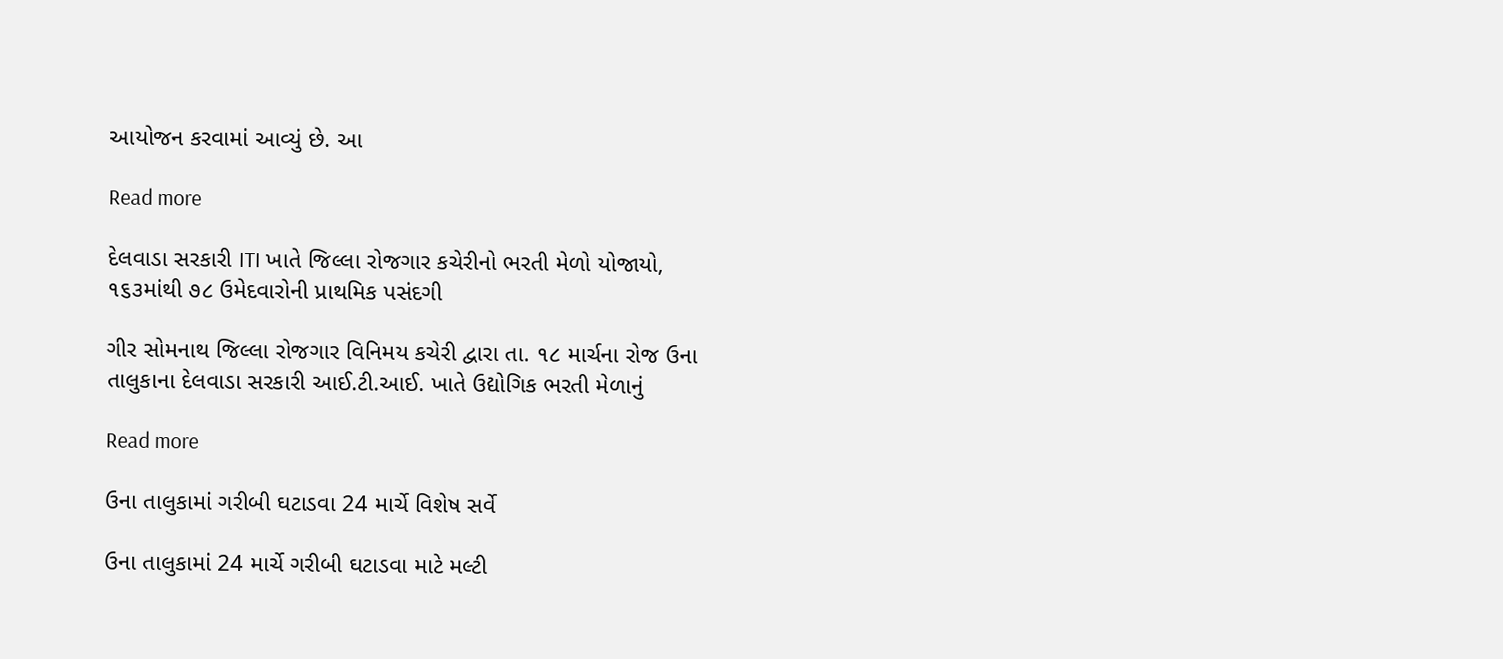આયોજન કરવામાં આવ્યું છે. આ

Read more

દેલવાડા સરકારી ITI ખાતે જિલ્લા રોજગાર કચેરીનો ભરતી મેળો યોજાયો, ૧૬૩માંથી ૭૮ ઉમેદવારોની પ્રાથમિક પસંદગી

ગીર સોમનાથ જિલ્લા રોજગાર વિનિમય કચેરી દ્વારા તા. ૧૮ માર્ચના રોજ ઉના તાલુકાના દેલવાડા સરકારી આઈ.ટી.આઈ. ખાતે ઉદ્યોગિક ભરતી મેળાનું

Read more

ઉના તાલુકામાં ગરીબી ઘટાડવા 24 માર્ચે વિશેષ સર્વે

ઉના તાલુકામાં 24 માર્ચે ગરીબી ઘટાડવા માટે મલ્ટી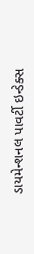ડાયમેન્શનલ પાવર્ટી ઇન્ડેક્સ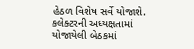હેઠળ વિશેષ સર્વે યોજાશે. કલેક્ટરની અધ્યક્ષતામાં યોજાયેલી બેઠકમાં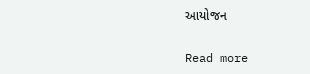આયોજન

Read more